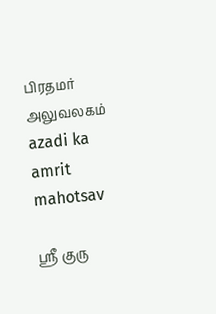பிரதமர் அலுவலகம்
azadi ka amrit mahotsav

ஸ்ரீ குரு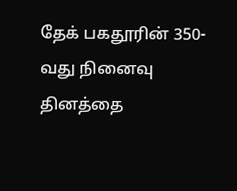தேக் பகதூரின் 350-வது நினைவு தினத்தை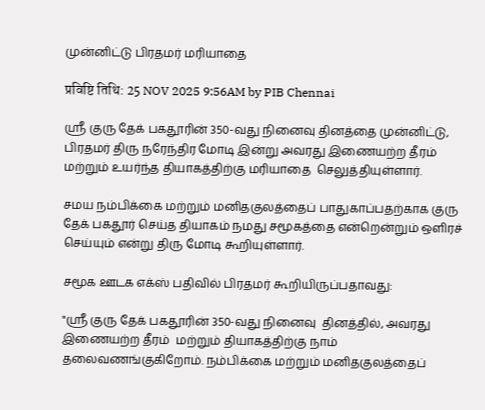முன்னிட்டு பிரதமர் மரியாதை

प्रविष्टि तिथि: 25 NOV 2025 9:56AM by PIB Chennai

ஸ்ரீ குரு தேக் பகதூரின் 350-வது நினைவு தினத்தை முன்னிட்டு, பிரதமர் திரு நரேந்திர மோடி இன்று அவரது இணையற்ற தீரம்  மற்றும் உயர்ந்த தியாகத்திற்கு மரியாதை  செலுத்தியுள்ளார்.

சமய நம்பிக்கை மற்றும் மனிதகுலத்தைப் பாதுகாப்பதற்காக குரு தேக் பகதூர் செய்த தியாகம் நமது சமூகத்தை என்றென்றும் ஒளிரச் செய்யும் என்று திரு மோடி கூறியுள்ளார்.

சமூக ஊடக எக்ஸ் பதிவில் பிரதமர் கூறியிருப்பதாவது:

"ஸ்ரீ குரு தேக் பகதூரின் 350-வது நினைவு  தினத்தில், அவரது இணையற்ற தீரம்  மற்றும் தியாகத்திற்கு நாம் தலைவணங்குகிறோம். நம்பிக்கை மற்றும் மனிதகுலத்தைப்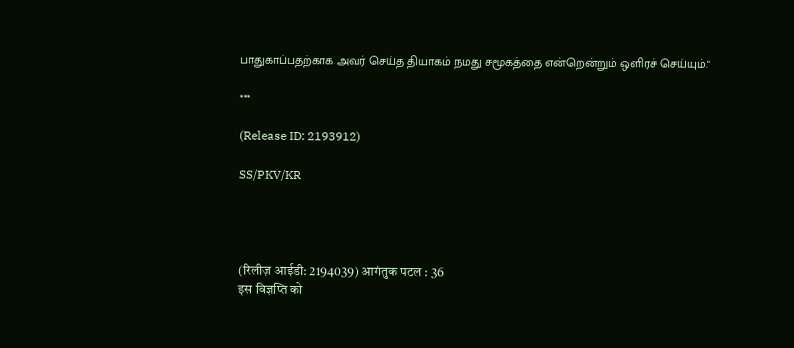பாதுகாப்பதற்காக அவர் செய்த தியாகம் நமது சமூகத்தை என்றென்றும் ஒளிரச் செய்யும்."

***

(Release ID: 2193912)

SS/PKV/KR




(रिलीज़ आईडी: 2194039) आगंतुक पटल : 36
इस विज्ञप्ति को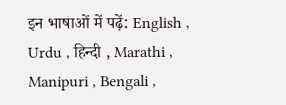इन भाषाओं में पढ़ें: English , Urdu , हिन्दी , Marathi , Manipuri , Bengali ,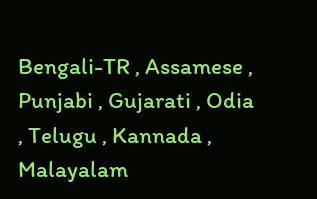Bengali-TR , Assamese , Punjabi , Gujarati , Odia , Telugu , Kannada , Malayalam